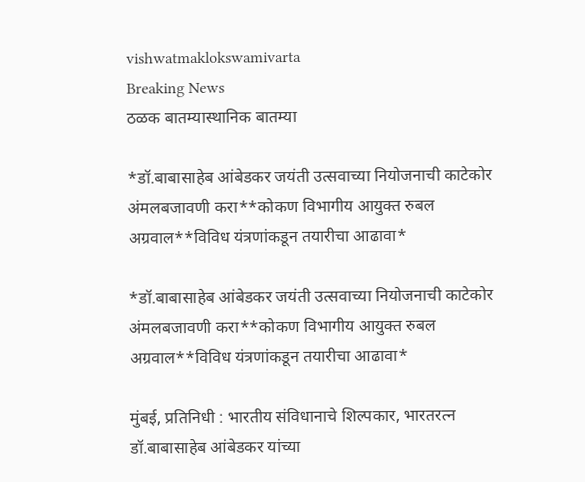vishwatmaklokswamivarta
Breaking News
ठळक बातम्यास्थानिक बातम्या

*डॉ.बाबासाहेब आंबेडकर जयंती उत्सवाच्या नियोजनाची काटेकोर अंमलबजावणी करा**कोकण विभागीय आयुक्त रुबल अग्रवाल**विविध यंत्रणांकडून तयारीचा आढावा*

*डॉ.बाबासाहेब आंबेडकर जयंती उत्सवाच्या नियोजनाची काटेकोर अंमलबजावणी करा**कोकण विभागीय आयुक्त रुबल अग्रवाल**विविध यंत्रणांकडून तयारीचा आढावा*

मुंबई, प्रतिनिधी : भारतीय संविधानाचे शिल्पकार, भारतरत्न डॉ.बाबासाहेब आंबेडकर यांच्या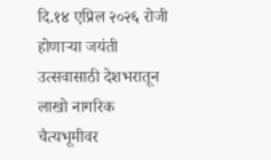दि.१४ एप्रिल २०२६ रोजी होणाऱ्या जयंती उत्सवासाठी देशभरातून लाखो नागरिक चैत्यभूमीवर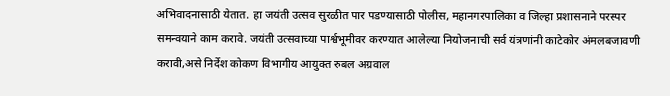अभिवादनासाठी येतात. हा जयंती उत्सव सुरळीत पार पडण्यासाठी पोलीस, महानगरपालिका व जिल्हा प्रशासनाने परस्पर समन्वयाने काम करावे. जयंती उत्सवाच्या पार्श्वभूमीवर करण्यात आलेल्या नियोजनाची सर्व यंत्रणांनी काटेकोर अंमलबजावणी करावी,असे निर्देश कोकण विभागीय आयुक्त रुबल अग्रवाल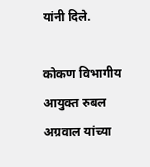यांनी दिले.

कोकण विभागीय आयुक्त रुबल अग्रवाल यांच्या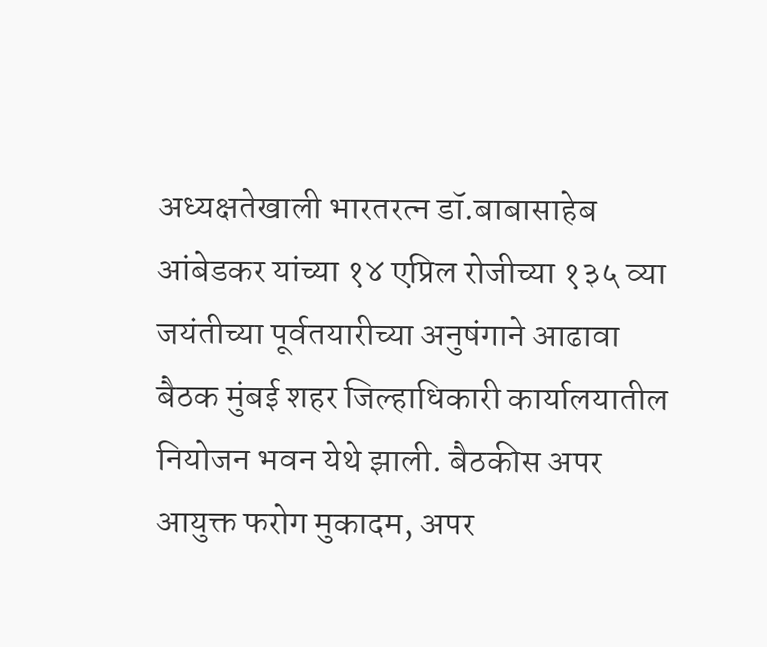अध्यक्षतेखाली भारतरत्न डॉ.बाबासाहेब आंबेडकर यांच्या १४ एप्रिल रोजीच्या १३५ व्या जयंतीच्या पूर्वतयारीच्या अनुषंगाने आढावा बैठक मुंबई शहर जिल्हाधिकारी कार्यालयातील नियोजन भवन येथे झाली. बैठकीस अपर आयुक्त फरोग मुकादम, अपर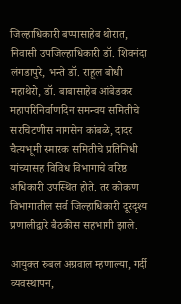जिल्हाधिकारी बप्पासाहेब थोरात, निवासी उपजिल्हाधिकारी डॉ. शिवनंदा लंगडापुरे, भन्ते डॉ. राहूल बोधी महाथेरो, डॉ. बाबासाहेब आंबेडकर महापरिनिर्वाणदिन समन्वय समितीचे सरचिटणीस नागसेन कांबळे, दादर चैत्यभूमी स्मारक समितीचे प्रतिनिधी यांच्यासह विविध विभागाचे वरिष्ठ अधिकारी उपस्थित होते. तर कोकण विभागातील सर्व जिल्हाधिकारी दूरदृश्य प्रणालीद्वारे बैठकीस सहभागी झाले.

आयुक्त रुबल अग्रवाल म्हणाल्या, गर्दी व्यवस्थापन,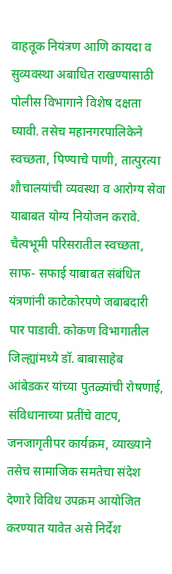वाहतूक नियंत्रण आणि कायदा व सुव्यवस्था अबाधित राखण्यासाठी पोलीस विभागाने विशेष दक्षता घ्यावी. तसेच महानगरपालिकेने स्वच्छता, पिण्याचे पाणी, तात्पुरत्या शौचालयांची व्यवस्था व आरोग्य सेवा याबाबत योग्य नियोजन करावे. चैत्यभूमी परिसरातील स्वच्छता, साफ- सफाई याबाबत संबंधित यंत्रणांनी काटेकोरपणे जबाबदारी पार पाडावी. कोकण विभागातील जिल्ह्यांमध्ये डॉ. बाबासाहेब आंबेडकर यांच्या पुतळ्यांची रोषणाई, संविधानाच्या प्रतींचे वाटप, जनजागृतीपर कार्यक्रम, व्याख्याने तसेच सामाजिक समतेचा संदेश देणारे विविध उपक्रम आयोजित करण्यात यावेत असे निर्देश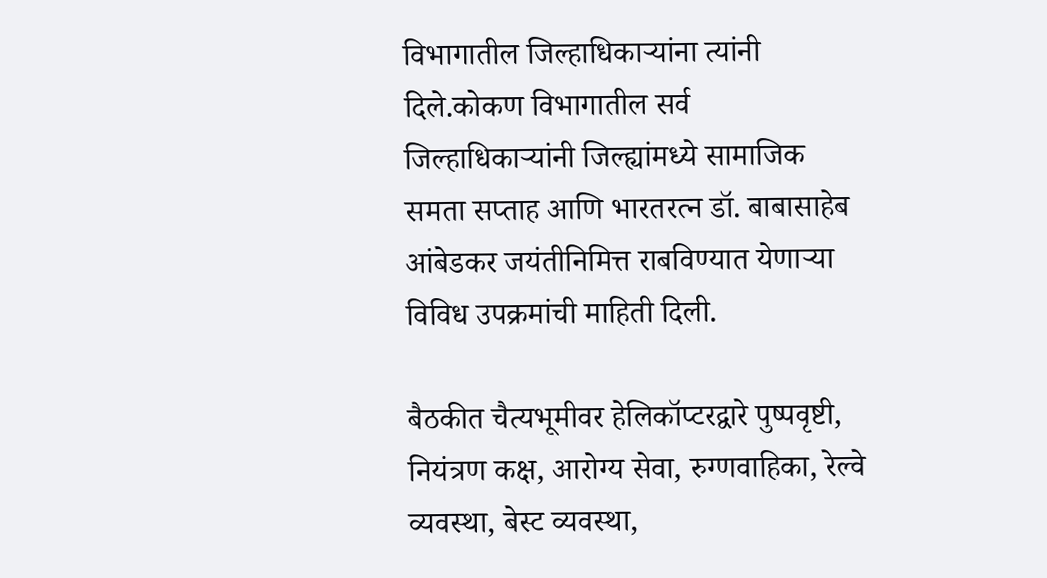विभागातील जिल्हाधिकाऱ्यांना त्यांनी दिले.कोकण विभागातील सर्व जिल्हाधिकाऱ्यांनी जिल्ह्यांमध्ये सामाजिक समता सप्ताह आणि भारतरत्न डॉ. बाबासाहेब आंबेडकर जयंतीनिमित्त राबविण्यात येणाऱ्या विविध उपक्रमांची माहिती दिली.

बैठकीत चैत्यभूमीवर हेलिकॉप्टरद्वारे पुष्पवृष्टी, नियंत्रण कक्ष, आरोग्य सेवा, रुग्णवाहिका, रेल्वे व्यवस्था, बेस्ट व्यवस्था,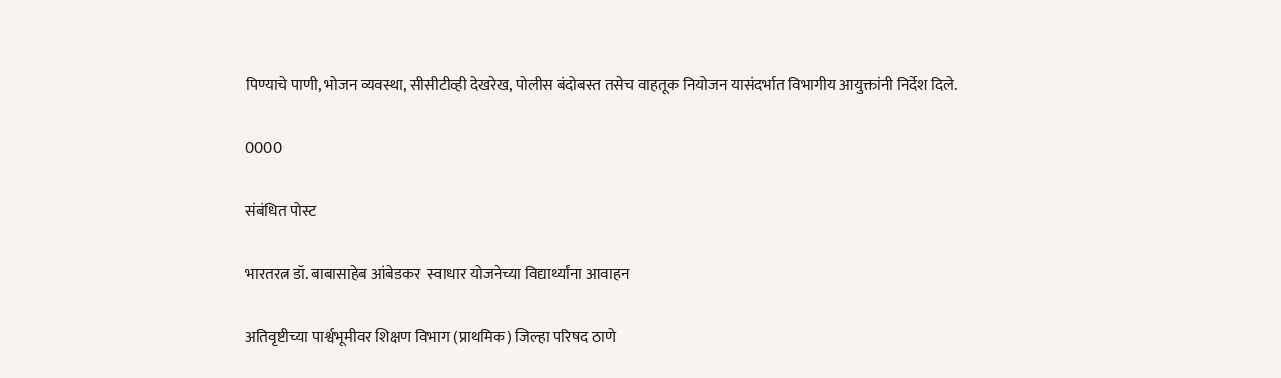पिण्याचे पाणी, भोजन व्यवस्था, सीसीटीव्ही देखरेख, पोलीस बंदोबस्त तसेच वाहतूक नियोजन यासंदर्भात विभागीय आयुक्तांनी निर्देश दिले.

0000

संबंधित पोस्ट

भारतरत्न डॉ. बाबासाहेब आंबेडकर  स्वाधार योजनेच्या विद्यार्थ्यांना आवाहन

अतिवृष्टीच्या पार्श्वभूमीवर शिक्षण विभाग (प्राथमिक) जिल्हा परिषद ठाणे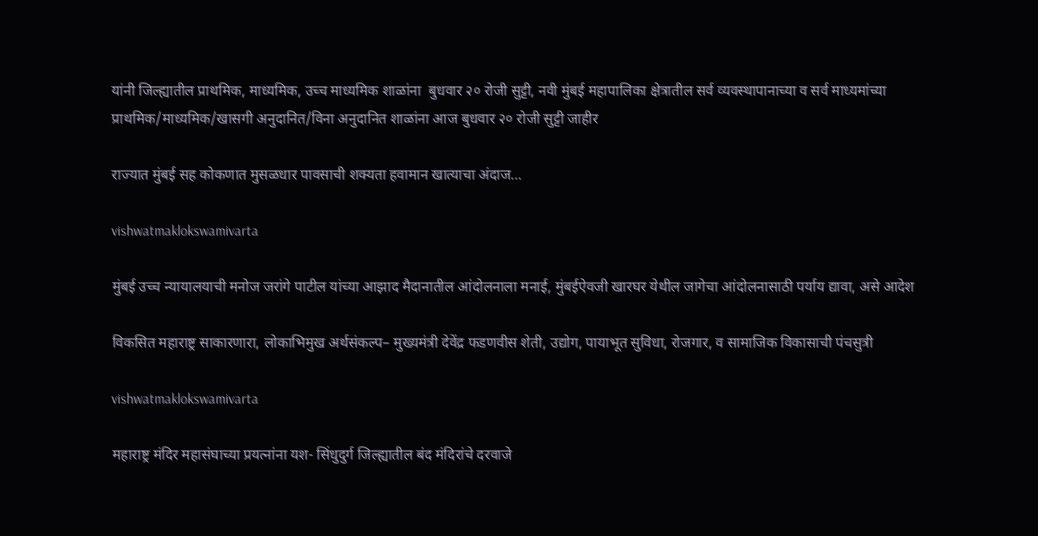यांनी जिल्ह्यातील प्राथमिक, माध्यमिक, उच्च माध्यमिक शाळांना  बुधवार २० रोजी सुट्टी, नवी मुंबई महापालिका क्षेत्रातील सर्व व्यवस्थापानाच्या व सर्व माध्यमांच्या प्राथमिक/माध्यमिक/खासगी अनुदानित/विना अनुदानित शाळांना आज बुधवार २० रोजी सुट्टी जाहीर

राज्यात मुंबई सह कोकणात मुसळधार पावसाची शक्यता हवामान खात्याचा अंदाज…

vishwatmaklokswamivarta

मुंबई उच्च न्यायालयाची मनोज जरांगे पाटील यांच्या आझाद मैदानातील आंदोलनाला मनाई, मुंबईऐवजी खारघर येथील जागेचा आंदोलनासाठी पर्याय द्यावा, असे आदेश

विकसित महाराष्ट्र साकारणारा, लोकाभिमुख अर्थसंकल्प– मुख्यमंत्री देवेंद्र फडणवीस शेती, उद्योग, पायाभूत सुविधा, रोजगार, व सामाजिक विकासाची पंचसुत्री

vishwatmaklokswamivarta

महाराष्ट्र मंदिर महासंघाच्या प्रयत्नांना यश- सिंधुदुर्ग जिल्ह्यातील बंद मंदिरांचे दरवाजे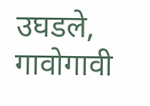उघडले, गावोगावी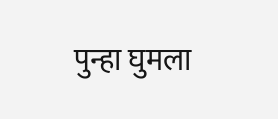पुन्हा घुमला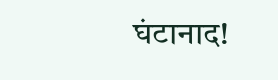घंटानाद!